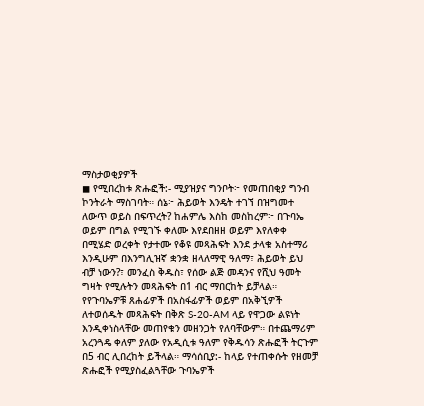ማስታወቂያዎች
◼ የሚበረከቱ ጽሑፎች:- ሚያዝያና ግንቦት፦ የመጠበቂያ ግንብ ኮንትራት ማስገባት። ሰኔ፦ ሕይወት እንዴት ተገኘ በዝግመተ ለውጥ ወይስ በፍጥረት? ከሐምሌ እስከ መስከረም፦ በጉባኤ ወይም በግል የሚገኙ ቀለሙ እየደበዘዘ ወይም እየለቀቀ በሚሄድ ወረቀት የታተሙ የቆዩ መጻሕፍት እንደ ታላቁ አስተማሪ እንዲሁም በእንግሊዝኛ ቋንቋ ዘላለማዊ ዓለማ፣ ሕይወት ይህ ብቻ ነውን?፣ መንፈስ ቅዱስ፣ የሰው ልጅ መዳንና የሺህ ዓመት ግዛት የሚሉትን መጻሕፍት በ1 ብር ማበርከት ይቻላል። የየጉባኤዎቹ ጸሐፊዎች በአስፋፊዎች ወይም በአቅኚዎች ለተወሰዱት መጻሕፍት በቅጽ S-20-AM ላይ የዋጋው ልዩነት እንዲቀነስላቸው መጠየቁን መዘንጋት የለባቸውም። በተጨማሪም አረንጓዴ ቀለም ያለው የአዲሲቱ ዓለም የቅዱሳን ጽሑፎች ትርጉም በ5 ብር ሊበረከት ይችላል። ማሳሰቢያ:- ከላይ የተጠቀሱት የዘመቻ ጽሑፎች የሚያስፈልጓቸው ጉባኤዎች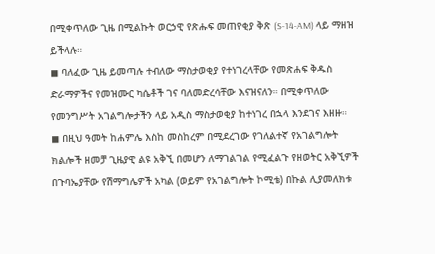በሚቀጥለው ጊዜ በሚልኩት ወርኃዊ የጽሑፍ መጠየቂያ ቅጽ (S-14-AM) ላይ ማዘዝ ይችላሉ።
◼ ባለፈው ጊዜ ይመጣሉ ተብለው ማስታወቂያ የተነገረላቸው የመጽሐፍ ቅዱስ ድራማዎችና የመዝሙር ካሴቶች ገና ባለመድረሳቸው እናዝናለን። በሚቀጥለው የመንግሥት አገልግሎታችን ላይ አዲስ ማስታወቂያ ከተነገረ በኋላ እንደገና እዘዙ።
◼ በዚህ ዓመት ከሐምሌ እስከ መስከረም በሚደረገው የገለልተኛ የአገልግሎት ክልሎች ዘመቻ ጊዜያዊ ልዩ አቅኚ በመሆን ለማገልገል የሚፈልጉ የዘወትር አቅኚዎች በጉባኤያቸው የሽማግሌዎች አካል (ወይም የአገልግሎት ኮሚቴ) በኩል ሊያመለክቱ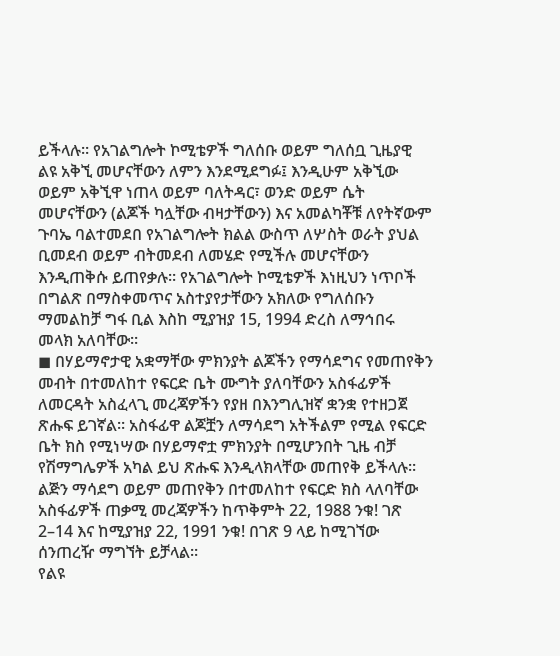ይችላሉ። የአገልግሎት ኮሚቴዎች ግለሰቡ ወይም ግለሰቧ ጊዜያዊ ልዩ አቅኚ መሆናቸውን ለምን እንደሚደግፉ፤ እንዲሁም አቅኚው ወይም አቅኚዋ ነጠላ ወይም ባለትዳር፣ ወንድ ወይም ሴት መሆናቸውን (ልጆች ካሏቸው ብዛታቸውን) እና አመልካቾቹ ለየትኛውም ጉባኤ ባልተመደበ የአገልግሎት ክልል ውስጥ ለሦስት ወራት ያህል ቢመደብ ወይም ብትመደብ ለመሄድ የሚችሉ መሆናቸውን እንዲጠቅሱ ይጠየቃሉ። የአገልግሎት ኮሚቴዎች እነዚህን ነጥቦች በግልጽ በማስቀመጥና አስተያየታቸውን አክለው የግለሰቡን ማመልከቻ ግፋ ቢል እስከ ሚያዝያ 15, 1994 ድረስ ለማኅበሩ መላክ አለባቸው።
◼ በሃይማኖታዊ አቋማቸው ምክንያት ልጆችን የማሳደግና የመጠየቅን መብት በተመለከተ የፍርድ ቤት ሙግት ያለባቸውን አስፋፊዎች ለመርዳት አስፈላጊ መረጃዎችን የያዘ በእንግሊዝኛ ቋንቋ የተዘጋጀ ጽሑፍ ይገኛል። አስፋፊዋ ልጆቿን ለማሳደግ አትችልም የሚል የፍርድ ቤት ክስ የሚነሣው በሃይማኖቷ ምክንያት በሚሆንበት ጊዜ ብቻ የሽማግሌዎች አካል ይህ ጽሑፍ እንዲላክላቸው መጠየቅ ይችላሉ። ልጅን ማሳደግ ወይም መጠየቅን በተመለከተ የፍርድ ክስ ላለባቸው አስፋፊዎች ጠቃሚ መረጃዎችን ከጥቅምት 22, 1988 ንቁ! ገጽ 2–14 እና ከሚያዝያ 22, 1991 ንቁ! በገጽ 9 ላይ ከሚገኘው ሰንጠረዥ ማግኘት ይቻላል።
የልዩ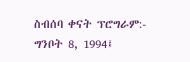ስብሰባ ቀናት ፕሮግራም:-
ግንቦት 8, 1994፤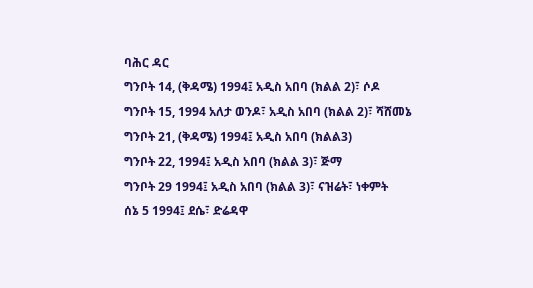ባሕር ዳር
ግንቦት 14, (ቅዳሜ) 1994፤ አዲስ አበባ (ክልል 2)፣ ሶዶ
ግንቦት 15, 1994 አለታ ወንዶ፣ አዲስ አበባ (ክልል 2)፣ ሻሸመኔ
ግንቦት 21, (ቅዳሜ) 1994፤ አዲስ አበባ (ክልል3)
ግንቦት 22, 1994፤ አዲስ አበባ (ክልል 3)፣ ጅማ
ግንቦት 29 1994፤ አዲስ አበባ (ክልል 3)፣ ናዝሬት፣ ነቀምት
ሰኔ 5 1994፤ ደሴ፣ ድሬዳዋ